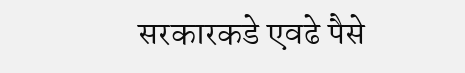सरकारकडे एवढे पैसे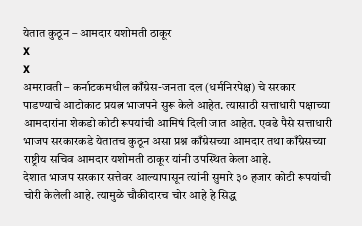येतात कुठून – आमदार यशोमती ठाकूर
X
X
अमरावती – कर्नाटकमधील काँग्रेस-जनता दल (धर्मनिरपेक्ष) चे सरकार पाडण्याचे आटोकाट प्रयत्न भाजपने सुरू केले आहेत. त्यासाठी सत्ताधारी पक्षाच्या आमदारांना शेकडो कोटी रूपयांची आमिषं दिली जात आहेत. एवढे पैसे सत्ताधारी भाजप सरकारकडे येतातच कुठून असा प्रश्न काँग्रेसच्या आमदार तथा काँग्रेसच्या राष्ट्रीय सचिव आमदार यशोमती ठाकूर यांनी उपस्थित केला आहे.
देशात भाजप सरकार सत्तेवर आल्यापासून त्यांनी सुमारे ३० हजार कोटी रूपयांची चोरी केलेली आहे. त्यामुळे चौकीदारच चोर आहे हे सिद्ध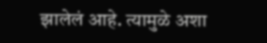झालेलं आहे. त्यामुळे अशा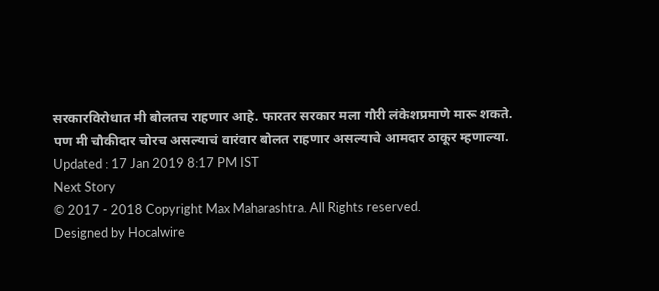सरकारविरोधात मी बोलतच राहणार आहे. फारतर सरकार मला गौरी लंकेशप्रमाणे मारू शकते. पण मी चौकीदार चोरच असल्याचं वारंवार बोलत राहणार असल्याचे आमदार ठाकूर म्हणाल्या.
Updated : 17 Jan 2019 8:17 PM IST
Next Story
© 2017 - 2018 Copyright Max Maharashtra. All Rights reserved.
Designed by Hocalwire